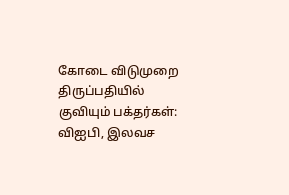கோடை விடுமுறை திருப்பதியில் குவியும் பக்தர்கள்: விஐபி, இலவச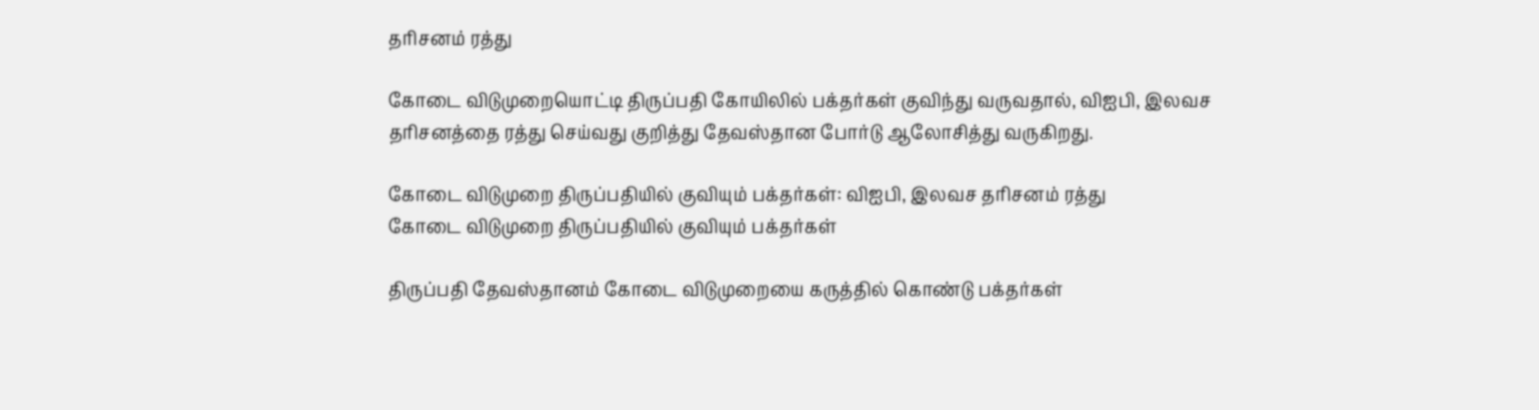தரிசனம் ரத்து

கோடை விடுமுறையொட்டி திருப்பதி கோயிலில் பக்தர்கள் குவிந்து வருவதால், விஐபி, இலவச தரிசனத்தை ரத்து செய்வது குறித்து தேவஸ்தான போர்டு ஆலோசித்து வருகிறது.

கோடை விடுமுறை திருப்பதியில் குவியும் பக்தர்கள்: விஐபி, இலவச தரிசனம் ரத்து
கோடை விடுமுறை திருப்பதியில் குவியும் பக்தர்கள்

திருப்பதி தேவஸ்தானம் கோடை விடுமுறையை கருத்தில் கொண்டு பக்தர்கள்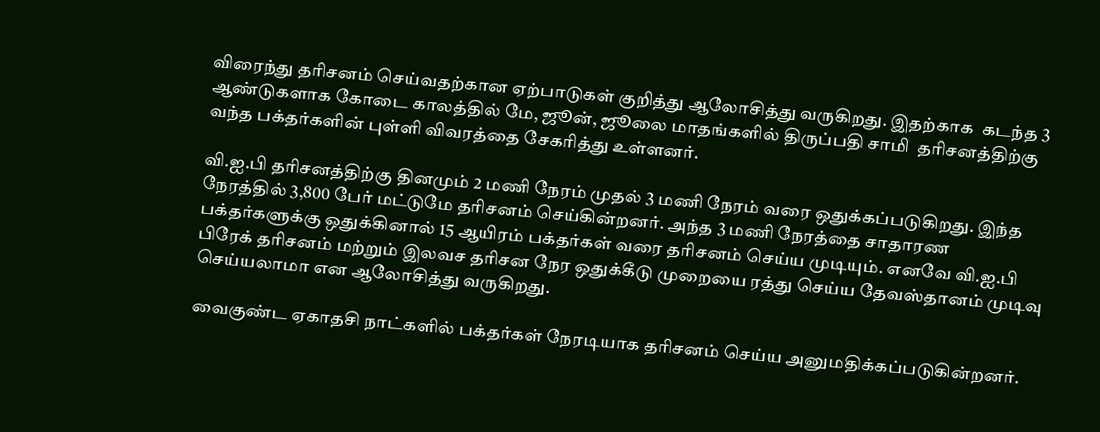விரைந்து தரிசனம் செய்வதற்கான ஏற்பாடுகள் குறித்து ஆலோசித்து வருகிறது. இதற்காக  கடந்த 3 ஆண்டுகளாக கோடை காலத்தில் மே, ஜூன், ஜூலை மாதங்களில் திருப்பதி சாமி  தரிசனத்திற்கு வந்த பக்தர்களின் புள்ளி விவரத்தை சேகரித்து உள்ளனர்.

வி.ஐ.பி தரிசனத்திற்கு தினமும் 2 மணி நேரம் முதல் 3 மணி நேரம் வரை ஒதுக்கப்படுகிறது. இந்த நேரத்தில் 3,800 பேர் மட்டுமே தரிசனம் செய்கின்றனர். அந்த 3 மணி நேரத்தை சாதாரண பக்தர்களுக்கு ஒதுக்கினால் 15 ஆயிரம் பக்தர்கள் வரை தரிசனம் செய்ய முடியும். எனவே வி.ஐ.பி பிரேக் தரிசனம் மற்றும் இலவச தரிசன நேர ஒதுக்கீடு முறையை ரத்து செய்ய தேவஸ்தானம் முடிவு செய்யலாமா என ஆலோசித்து வருகிறது.

வைகுண்ட ஏகாதசி நாட்களில் பக்தர்கள் நேரடியாக தரிசனம் செய்ய அனுமதிக்கப்படுகின்றனர்.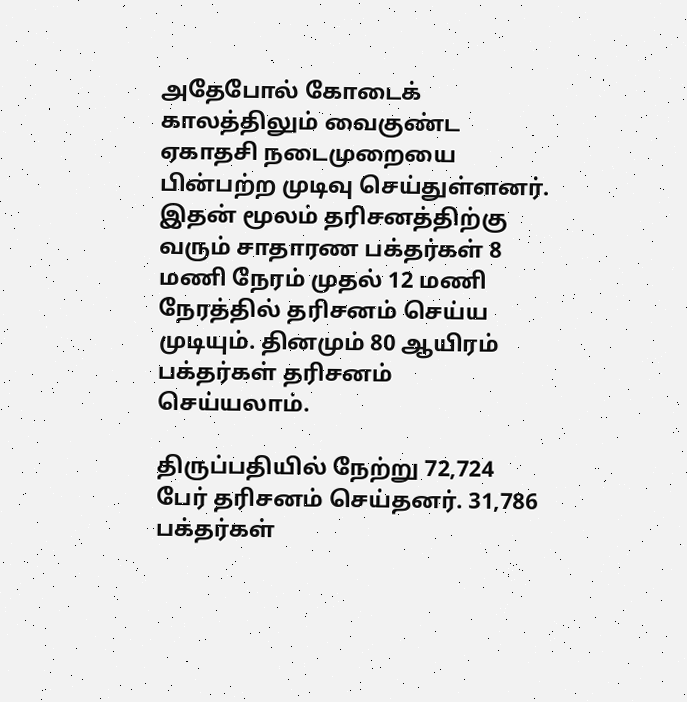அதேபோல் கோடைக் காலத்திலும் வைகுண்ட ஏகாதசி நடைமுறையை பின்பற்ற முடிவு செய்துள்ளனர். இதன் மூலம் தரிசனத்திற்கு வரும் சாதாரண பக்தர்கள் 8 மணி நேரம் முதல் 12 மணி நேரத்தில் தரிசனம் செய்ய முடியும். தினமும் 80 ஆயிரம் பக்தர்கள் தரிசனம் செய்யலாம்.

திருப்பதியில் நேற்று 72,724 பேர் தரிசனம் செய்தனர். 31,786 பக்தர்கள்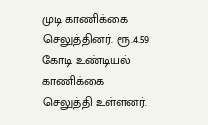முடி காணிக்கை செலுத்தினர். ரூ.4.59 கோடி உண்டியல் காணிக்கை செலுத்தி உள்ளனர்.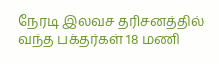நேரடி இலவச தரிசனத்தில் வந்த பக்தர்கள் 18 மணி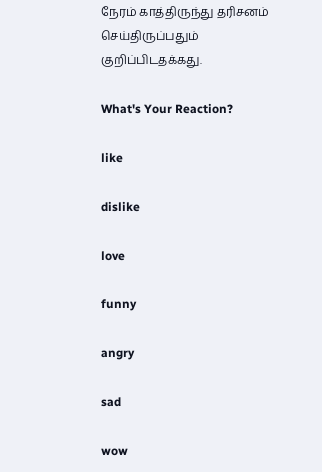நேரம் காத்திருந்து தரிசனம் செய்திருப்பதும் குறிப்பிடதக்கது.

What's Your Reaction?

like

dislike

love

funny

angry

sad

wow